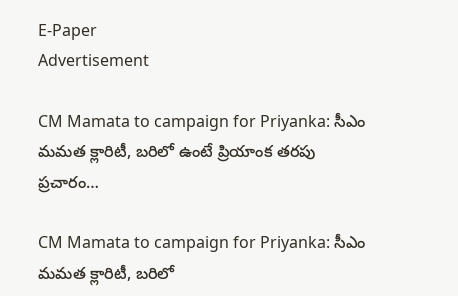E-Paper
Advertisement

CM Mamata to campaign for Priyanka: సీఎం మమత క్లారిటీ, బరిలో ఉంటే ప్రియాంక తరపు ప్రచారం…

CM Mamata to campaign for Priyanka: సీఎం మమత క్లారిటీ, బరిలో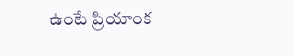ఉంటే ప్రియాంక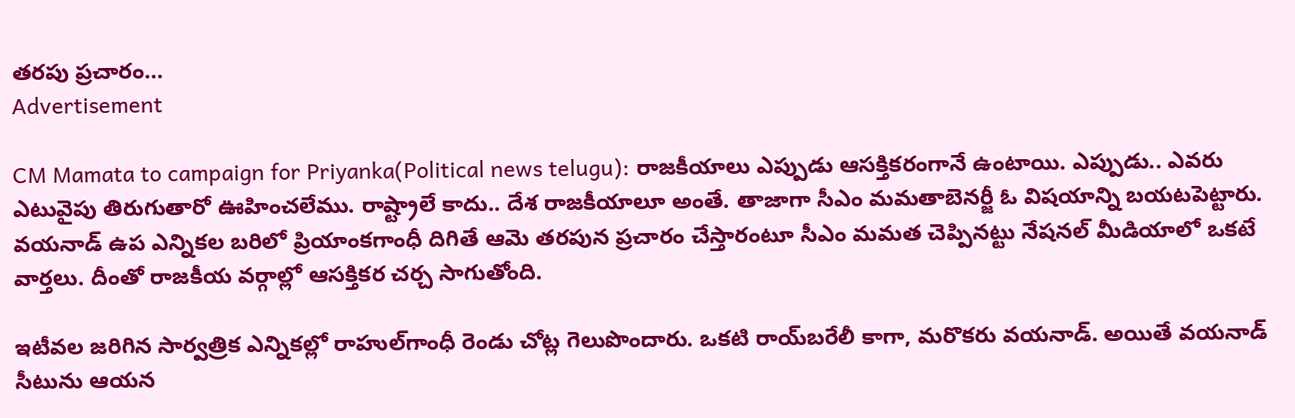తరపు ప్రచారం…
Advertisement

CM Mamata to campaign for Priyanka(Political news telugu): రాజకీయాలు ఎప్పుడు ఆసక్తికరంగానే ఉంటాయి. ఎప్పుడు.. ఎవరు ఎటువైపు తిరుగుతారో ఊహించలేము. రాష్ట్రాలే కాదు.. దేశ రాజకీయాలూ అంతే. తాజాగా సీఎం మమతాబెనర్జీ ఓ విషయాన్ని బయటపెట్టారు. వయనాడ్ ఉప ఎన్నికల బరిలో ప్రియాంకగాంధీ దిగితే ఆమె తరపున ప్రచారం చేస్తారంటూ సీఎం మమత చెప్పినట్టు నేషనల్ మీడియాలో ఒకటే వార్తలు. దీంతో రాజకీయ వర్గాల్లో ఆసక్తికర చర్చ సాగుతోంది.

ఇటీవల జరిగిన సార్వత్రిక ఎన్నికల్లో రాహుల్‌గాంధీ రెండు చోట్ల గెలుపొందారు. ఒకటి రాయ్‌బరేలీ కాగా, మరొకరు వయనాడ్. అయితే వయనాడ్ సీటును ఆయన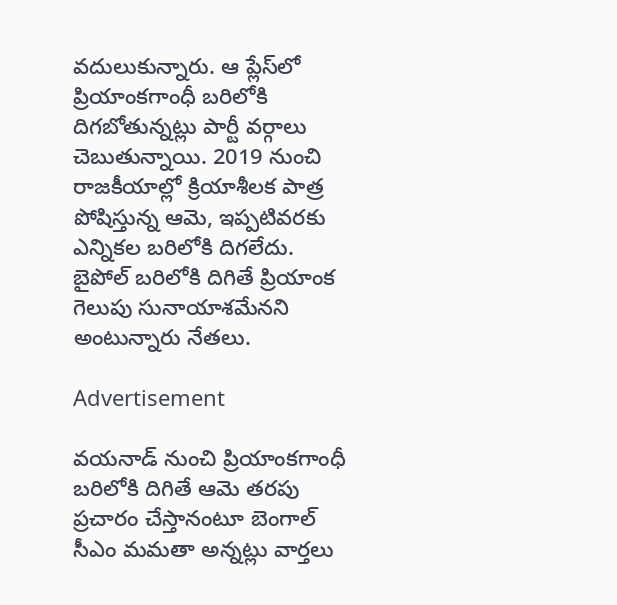వదులుకున్నారు. ఆ ప్లేస్‌లో ప్రియాంకగాంధీ బరిలోకి దిగబోతున్నట్లు పార్టీ వర్గాలు చెబుతున్నాయి. 2019 నుంచి రాజకీయాల్లో క్రియాశీలక పాత్ర పోషిస్తున్న ఆమె, ఇప్పటివరకు ఎన్నికల బరిలోకి దిగలేదు. బైపోల్‌ బరిలోకి దిగితే ప్రియాంక గెలుపు సునాయాశమేనని అంటున్నారు నేతలు.

Advertisement

వయనాడ్ నుంచి ప్రియాంకగాంధీ బరిలోకి దిగితే ఆమె తరపు ప్రచారం చేస్తానంటూ బెంగాల్ సీఎం మమతా అన్నట్లు వార్తలు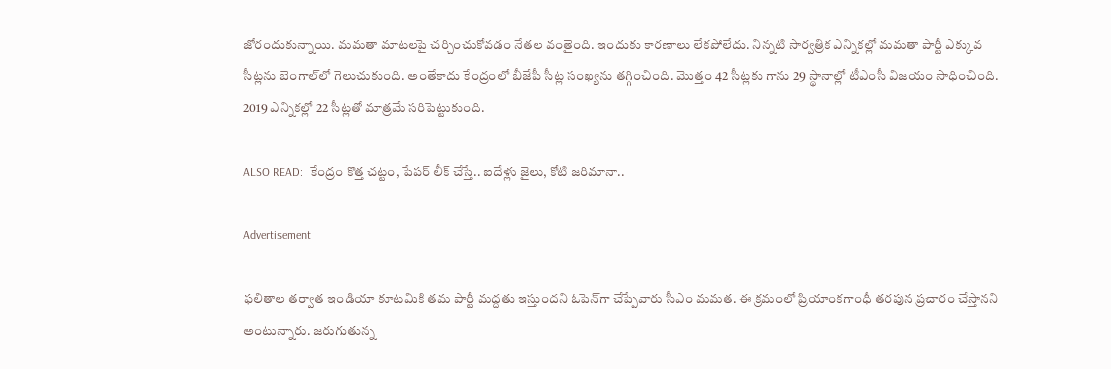జోరందుకున్నాయి. మమతా మాటలపై చర్చించుకోవడం నేతల వంతైంది. ఇందుకు కారణాలు లేకపోలేదు. నిన్నటి సార్వత్రిక ఎన్నికల్లో మమతా పార్టీ ఎక్కువ సీట్లను బెంగాల్‌లో గెలుచుకుంది. అంతేకాదు కేంద్రంలో బీజేపీ సీట్ల సంఖ్యను తగ్గించింది. మొత్తం 42 సీట్లకు గాను 29 స్థానాల్లో టీఎంసీ విజయం సాధించింది. 2019 ఎన్నికల్లో 22 సీట్లతో మాత్రమే సరిపెట్టుకుంది.

ALSO READ:  కేంద్రం కొత్త చట్టం, పేపర్ లీక్ చేస్తే.. ఐదేళ్లు జైలు, కోటి జరిమానా..

Advertisement

ఫలితాల తర్వాత ఇండియా కూటమికి తమ పార్టీ మద్దతు ఇస్తుందని ఓపెన్‌గా చేప్పేవారు సీఎం మమత. ఈ క్రమంలో ప్రియాంకగాంధీ తరపున ప్రచారం చేస్తానని అంటున్నారు. జరుగుతున్న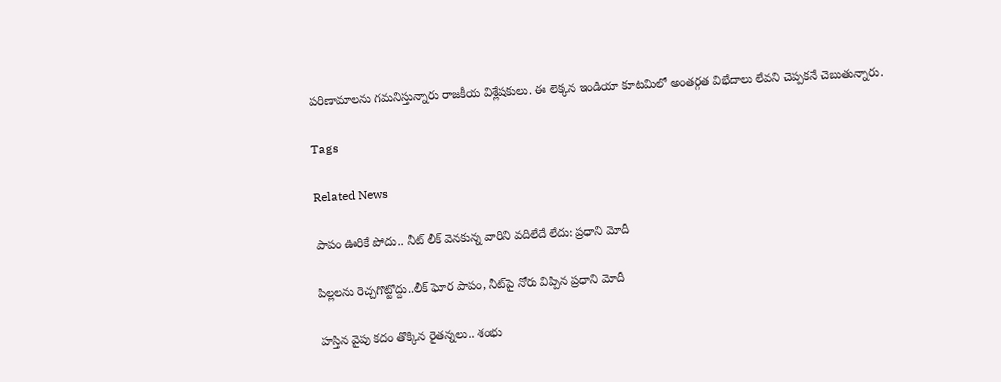పరిణామాలను గమనిస్తున్నారు రాజకీయ విశ్లేషకులు. ఈ లెక్కన ఇండియా కూటమిలో అంతర్గత విభేదాలు లేవని చెప్పకనే చెబుతున్నారు.

Tags

Related News

పాపం ఊరికే పోదు.. నీట్ లీక్ వెనకున్న వారిని వదిలేదే లేదు: ప్రధాని మోదీ

పిల్లలను రెచ్చగొట్టొద్దు..లీక్ ఘోర పాపం, నీట్‌పై నోరు విప్పిన ప్రధాని మోదీ

హస్తిన వైపు కదం తొక్కిన రైతన్నలు.. శంభు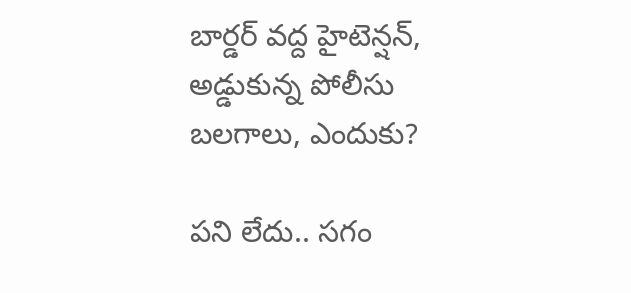బార్డర్ వద్ద హైటెన్షన్, అడ్డుకున్న పోలీసు బలగాలు, ఎందుకు?

పని లేదు.. సగం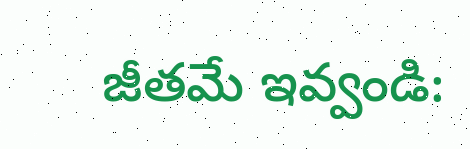జీతమే ఇవ్వండి: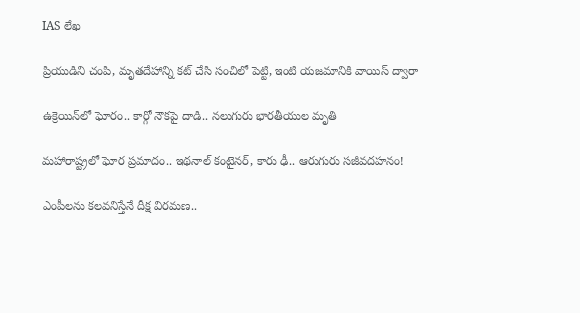IAS లేఖ

ప్రియుడిని చంపి, మృతదేహాన్ని కట్ చేసి సంచిలో పెట్టి, ఇంటి యజమానికి వాయిస్ ద్వారా

ఉక్రెయిన్‌లో ఘోరం.. కార్గో నౌకపై దాడి.. నలుగురు భారతీయుల మృతి

మహారాష్ట్రలో ఘోర ప్రమాదం.. ఇథనాల్ కంటైనర్, కారు ఢీ.. ఆరుగురు సజీవదహనం!

ఎంపీలను కలవనిస్తేనే దీక్ష విరమణ..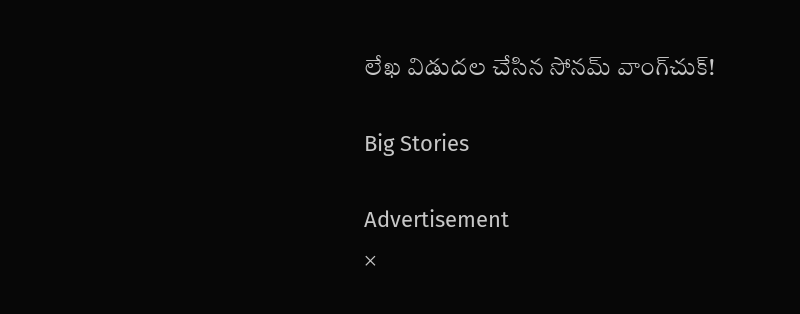లేఖ విడుదల చేసిన సోనమ్ వాంగ్‌చుక్!

Big Stories

Advertisement
×